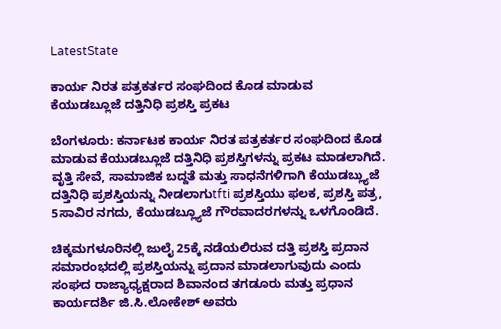LatestState

ಕಾರ್ಯ ನಿರತ ಪತ್ರಕರ್ತರ ಸಂಘದಿಂದ ಕೊಡ ಮಾಡುವ ಕೆಯುಡಬ್ಲೂಜೆ ದತ್ತಿನಿಧಿ ಪ್ರಶಸ್ತಿ ಪ್ರಕಟ

ಬೆಂಗಳೂರು: ಕರ್ನಾಟಕ ಕಾರ್ಯ ನಿರತ ಪತ್ರಕರ್ತರ ಸಂಘದಿಂದ ಕೊಡ ಮಾಡುವ ಕೆಯುಡಬ್ಲೂಜೆ ದತ್ತಿನಿಧಿ ಪ್ರಶಸ್ತಿಗಳನ್ನು ಪ್ರಕಟ ಮಾಡಲಾಗಿದೆ. ವೃತ್ತಿ ಸೇವೆ, ಸಾಮಾಜಿಕ ಬದ್ದತೆ ಮತ್ತು ಸಾಧನೆಗಳಿಗಾಗಿ ಕೆಯುಡಬ್ಲ್ಯುಜೆ ದತ್ತಿನಿಧಿ ಪ್ರಶಸ್ತಿಯನ್ನು ನೀಡಲಾಗುtfti ಪ್ರಶಸ್ತಿಯು ಫಲಕ, ಪ್ರಶಸ್ತಿ ಪತ್ರ, 5ಸಾವಿರ ನಗದು, ಕೆಯುಡಬ್ಲ್ಯೂಜೆ ಗೌರವಾದರಗಳನ್ನು ಒಳಗೊಂಡಿದೆ.

ಚಿಕ್ಕಮಗಳೂರಿನಲ್ಲಿ ಜುಲೈ 25ಕ್ಕೆ ನಡೆಯಲಿರುವ ದತ್ತಿ ಪ್ರಶಸ್ತಿ ಪ್ರದಾನ ಸಮಾರಂಭದಲ್ಲಿ ಪ್ರಶಸ್ತಿಯನ್ನು ಪ್ರದಾನ ಮಾಡಲಾಗುವುದು ಎಂದು ಸಂಘದ ರಾಜ್ಯಾಧ್ಯಕ್ಷರಾದ ಶಿವಾನಂದ ತಗಡೂರು ಮತ್ತು ಪ್ರಧಾನ ಕಾರ್ಯದರ್ಶಿ ಜಿ.ಸಿ.ಲೋಕೇಶ್ ಅವರು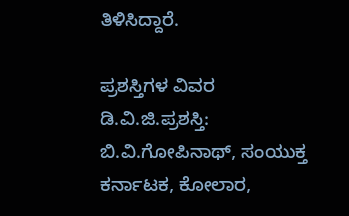ತಿಳಿಸಿದ್ದಾರೆ.

ಪ್ರಶಸ್ತಿಗಳ ವಿವರ  ಡಿ.ವಿ.ಜಿ.ಪ್ರಶಸ್ತಿ: ಬಿ.ವಿ.ಗೋಪಿನಾಥ್, ಸಂಯುಕ್ತ ಕರ್ನಾಟಕ, ಕೋಲಾರ,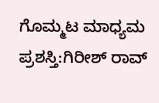ಗೊಮ್ಮಟ ಮಾಧ್ಯಮ ಪ್ರಶಸ್ತಿ:ಗಿರೀಶ್ ರಾವ್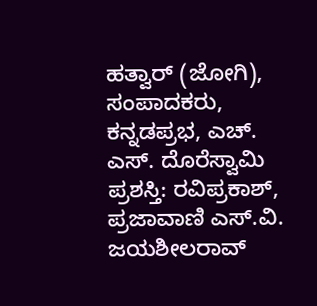ಹತ್ವಾರ್ (ಜೋಗಿ), ಸಂಪಾದಕರು, ಕನ್ನಡಪ್ರಭ, ಎಚ್. ಎಸ್. ದೊರೆಸ್ವಾಮಿ ಪ್ರಶಸ್ತಿ: ರವಿಪ್ರಕಾಶ್, ಪ್ರಜಾವಾಣಿ ಎಸ್.ವಿ. ಜಯಶೀಲರಾವ್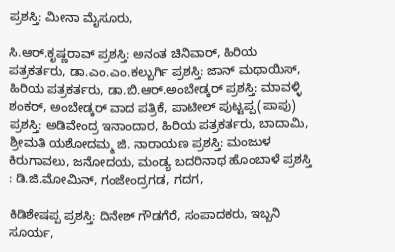ಪ್ರಶಸ್ತಿ: ಮೀನಾ ಮೈಸೂರು,

ಸಿ.ಆರ್.ಕೃಷ್ಣರಾವ್ ಪ್ರಶಸ್ತಿ: ಅನಂತ ಚಿನಿವಾರ್, ಹಿರಿಯ ಪತ್ರಕರ್ತರು, ಡಾ.ಎಂ.ಎಂ.ಕಲ್ಬುರ್ಗಿ ಪ್ರಶಸ್ತಿ: ಜಾನ್ ಮಥಾಯಿಸ್, ಹಿರಿಯ ಪತ್ರಕರ್ತರು, ಡಾ.ಬಿ.ಆರ್.ಅಂಬೇಡ್ಕರ್ ಪ್ರಶಸ್ತಿ: ಮಾವಳ್ಳಿ ಶಂಕರ್, ಅಂಬೇಡ್ಕರ್ ವಾದ ಪತ್ರಿಕೆ, ಪಾಟೀಲ್ ಪುಟ್ಟಪ್ಪ(ಪಾಪು) ಪ್ರಶಸ್ತಿ: ಅಡಿವೇಂದ್ರ ಇನಾಂದಾರ, ಹಿರಿಯ ಪತ್ರಕರ್ತರು, ಬಾದಾಮಿ, ಶ್ರೀಮತಿ ಯಶೋದಮ್ಮ ಜಿ. ನಾರಾಯಣ ಪ್ರಶಸ್ತಿ: ಮಂಜುಳ ಕಿರುಗಾವಲು, ಜನೋದಯ, ಮಂಡ್ಯ ಬದರಿನಾಥ ಹೊಂಬಾಳೆ ಪ್ರಶಸ್ತಿ : ಡಿ.ಜಿ.ಮೋಮಿನ್, ಗಂಜೇಂದ್ರಗಡ, ಗದಗ,

ಕಿಡಿಶೇಷಪ್ಪ ಪ್ರಶಸ್ತಿ: ದಿನೇಶ್ ಗೌಡಗೆರೆ, ಸಂಪಾದಕರು, ಇಬ್ಬನಿ ಸೂರ್ಯ,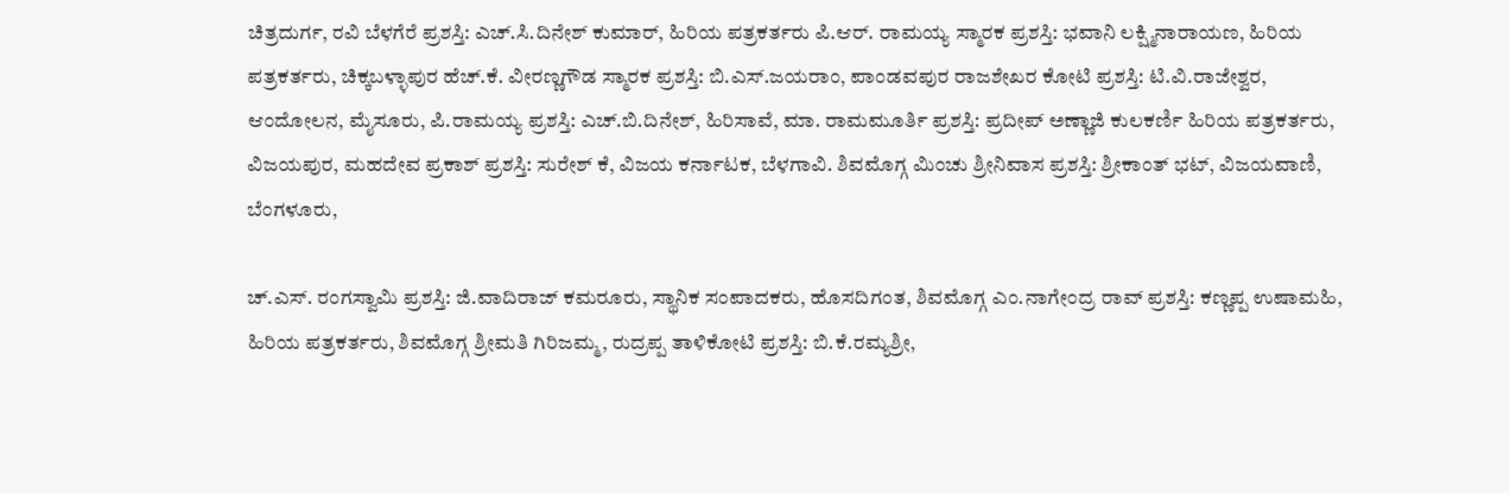ಚಿತ್ರದುರ್ಗ, ರವಿ ಬೆಳಗೆರೆ ಪ್ರಶಸ್ತಿ: ಎಚ್.ಸಿ.ದಿನೇಶ್ ಕುಮಾರ್, ಹಿರಿಯ ಪತ್ರಕರ್ತರು ಪಿ.ಆರ್. ರಾಮಯ್ಯ ಸ್ಮಾರಕ ಪ್ರಶಸ್ತಿ: ಭವಾನಿ ಲಕ್ಷ್ಮಿನಾರಾಯಣ, ಹಿರಿಯ ಪತ್ರಕರ್ತರು, ಚಿಕ್ಕಬಳ್ಳಾಪುರ ಹೆಚ್.ಕೆ. ವೀರಣ್ಣಗೌಡ ಸ್ಮಾರಕ ಪ್ರಶಸ್ತಿ: ಬಿ.ಎಸ್.ಜಯರಾಂ, ಪಾಂಡವಪುರ ರಾಜಶೇಖರ ಕೋಟಿ ಪ್ರಶಸ್ತಿ: ಟಿ.ವಿ.ರಾಜೇಶ್ವರ, ಆಂದೋಲನ, ಮೈಸೂರು, ಪಿ.ರಾಮಯ್ಯ ಪ್ರಶಸ್ತಿ: ಎಚ್.ಬಿ.ದಿನೇಶ್, ಹಿರಿಸಾವೆ, ಮಾ. ರಾಮಮೂರ್ತಿ ಪ್ರಶಸ್ತಿ: ಪ್ರದೀಪ್ ಅಣ್ಣಾಜಿ ಕುಲಕರ್ಣಿ ಹಿರಿಯ ಪತ್ರಕರ್ತರು, ವಿಜಯಪುರ, ಮಹದೇವ ಪ್ರಕಾಶ್ ಪ್ರಶಸ್ತಿ: ಸುರೇಶ್ ಕೆ, ವಿಜಯ ಕರ್ನಾಟಕ, ಬೆಳಗಾವಿ. ಶಿವಮೊಗ್ಗ ಮಿಂಚು ಶ್ರೀನಿವಾಸ ಪ್ರಶಸ್ತಿ: ಶ್ರೀಕಾಂತ್ ಭಟ್, ವಿಜಯವಾಣಿ, ಬೆಂಗಳೂರು,

ಚ್.ಎಸ್. ರಂಗಸ್ವಾಮಿ ಪ್ರಶಸ್ತಿ: ಜಿ.ವಾದಿರಾಜ್ ಕಮರೂರು, ಸ್ಥಾನಿಕ ಸಂಪಾದಕರು, ಹೊಸದಿಗಂತ, ಶಿವಮೊಗ್ಗ ಎಂ.ನಾಗೇಂದ್ರ ರಾವ್ ಪ್ರಶಸ್ತಿ: ಕಣ್ಣಪ್ಪ ಉಷಾಮಹಿ, ಹಿರಿಯ ಪತ್ರಕರ್ತರು, ಶಿವಮೊಗ್ಗ ಶ್ರೀಮತಿ ಗಿರಿಜಮ್ಮ, ರುದ್ರಪ್ಪ ತಾಳಿಕೋಟಿ ಪ್ರಶಸ್ತಿ: ಬಿ.ಕೆ.ರಮ್ಯಶ್ರೀ,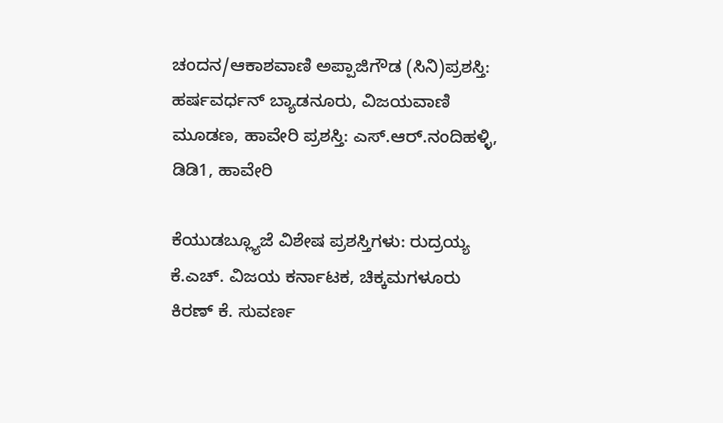ಚಂದನ/ಆಕಾಶವಾಣಿ ಅಪ್ಪಾಜಿಗೌಡ (ಸಿನಿ)ಪ್ರಶಸ್ತಿ: ಹರ್ಷವರ್ಧನ್ ಬ್ಯಾಡನೂರು, ವಿಜಯವಾಣಿ ಮೂಡಣ, ಹಾವೇರಿ ಪ್ರಶಸ್ತಿ: ಎಸ್.ಆರ್.ನಂದಿಹಳ್ಳಿ, ಡಿಡಿ1, ಹಾವೇರಿ

ಕೆಯುಡಬ್ಲ್ಯೂಜೆ ವಿಶೇಷ ಪ್ರಶಸ್ತಿಗಳು: ರುದ್ರಯ್ಯ ಕೆ.ಎಚ್. ವಿಜಯ ಕರ್ನಾಟಕ, ಚಿಕ್ಕಮಗಳೂರು ಕಿರಣ್ ಕೆ. ಸುವರ್ಣ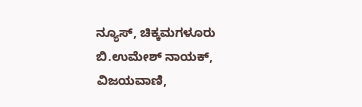ನ್ಯೂಸ್, ಚಿಕ್ಕಮಗಳೂರು ಬಿ.ಉಮೇಶ್ ನಾಯಕ್, ವಿಜಯವಾಣಿ,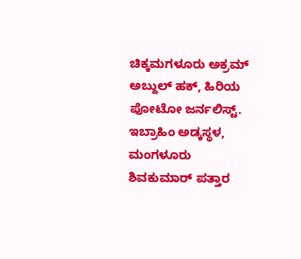ಚಿಕ್ಕಮಗಳೂರು ಅಕ್ರಮ್ ಅಬ್ದುಲ್ ಹಕ್, ಹಿರಿಯ ಪೋಟೋ ಜರ್ನಲಿಸ್ಟ್. ಇಬ್ರಾಹಿಂ ಅಡ್ಕಸ್ಥಳ, ಮಂಗಳೂರು ಶಿವಕುಮಾರ್ ಪತ್ತಾರ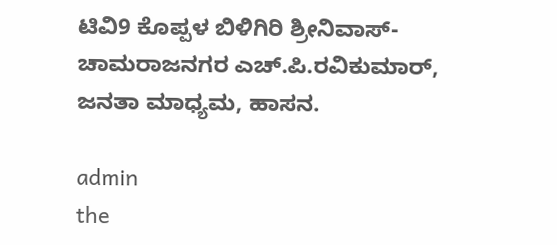ಟಿವಿ9 ಕೊಪ್ಪಳ ಬಿಳಿಗಿರಿ ಶ್ರೀನಿವಾಸ್-ಚಾಮರಾಜನಗರ ಎಚ್.ಪಿ.ರವಿಕುಮಾರ್, ಜನತಾ ಮಾಧ್ಯಮ, ಹಾಸನ.

admin
the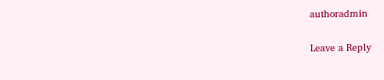authoradmin

Leave a Reply